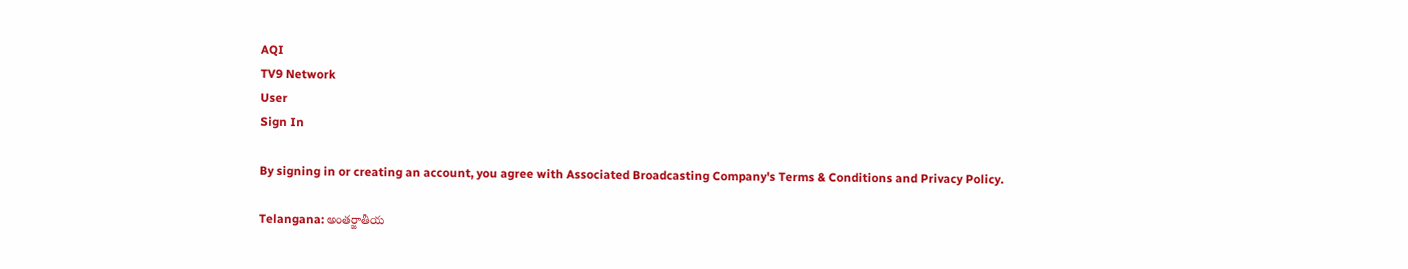AQI
TV9 Network
User
Sign In

By signing in or creating an account, you agree with Associated Broadcasting Company's Terms & Conditions and Privacy Policy.

Telangana: అంతర్జాతీయ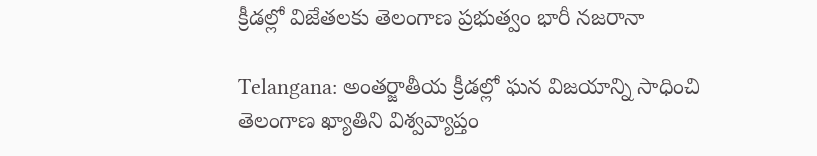క్రీడల్లో విజేతలకు తెలంగాణ ప్రభుత్వం భారీ నజరానా

Telangana: అంతర్జాతీయ క్రీడల్లో ఘన విజయాన్ని సాధించి తెలంగాణ ఖ్యాతిని విశ్వవ్యాప్తం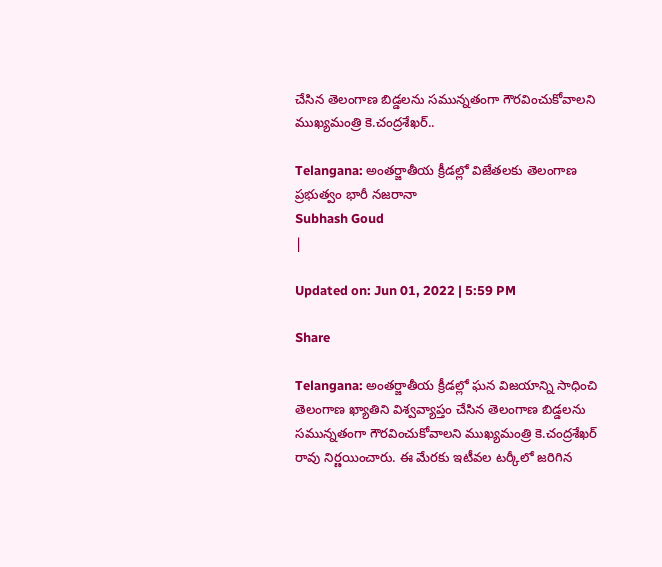చేసిన తెలంగాణ బిడ్డలను సమున్నతంగా గౌరవించుకోవాలని ముఖ్యమంత్రి కె.చంద్రశేఖర్..

Telangana: అంతర్జాతీయ క్రీడల్లో విజేతలకు తెలంగాణ ప్రభుత్వం భారీ నజరానా
Subhash Goud
|

Updated on: Jun 01, 2022 | 5:59 PM

Share

Telangana: అంతర్జాతీయ క్రీడల్లో ఘన విజయాన్ని సాధించి తెలంగాణ ఖ్యాతిని విశ్వవ్యాప్తం చేసిన తెలంగాణ బిడ్డలను సమున్నతంగా గౌరవించుకోవాలని ముఖ్యమంత్రి కె.చంద్రశేఖర్ రావు నిర్ణయించారు. ఈ మేరకు ఇటీవల టర్కీలో జరిగిన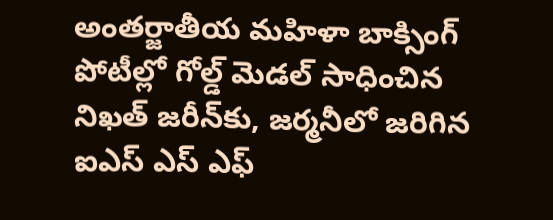అంతర్జాతీయ మహిళా బాక్సింగ్ పోటీల్లో గోల్డ్ మెడల్ సాధించిన నిఖత్ జరీన్‌కు, జర్మనీలో జరిగిన ఐఎస్ ఎస్ ఎఫ్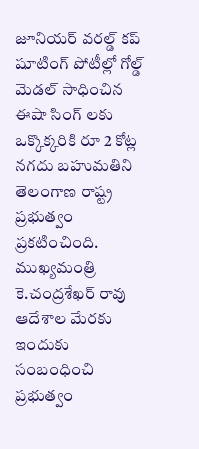జూనియర్ వరల్డ్ కప్ షూటింగ్ పోటీల్లో గోల్డ్ మెడల్ సాధించిన ఈషా సింగ్ లకు ఒక్కొక్కరికి రూ 2 కోట్ల నగదు బహుమతిని తెలంగాణ రాష్ట్ర ప్రభుత్వం ప్రకటించింది. ముఖ్యమంత్రి కె.చంద్రశేఖర్ రావు ఆదేశాల మేరకు ఇందుకు సంబంధించి ప్రభుత్వం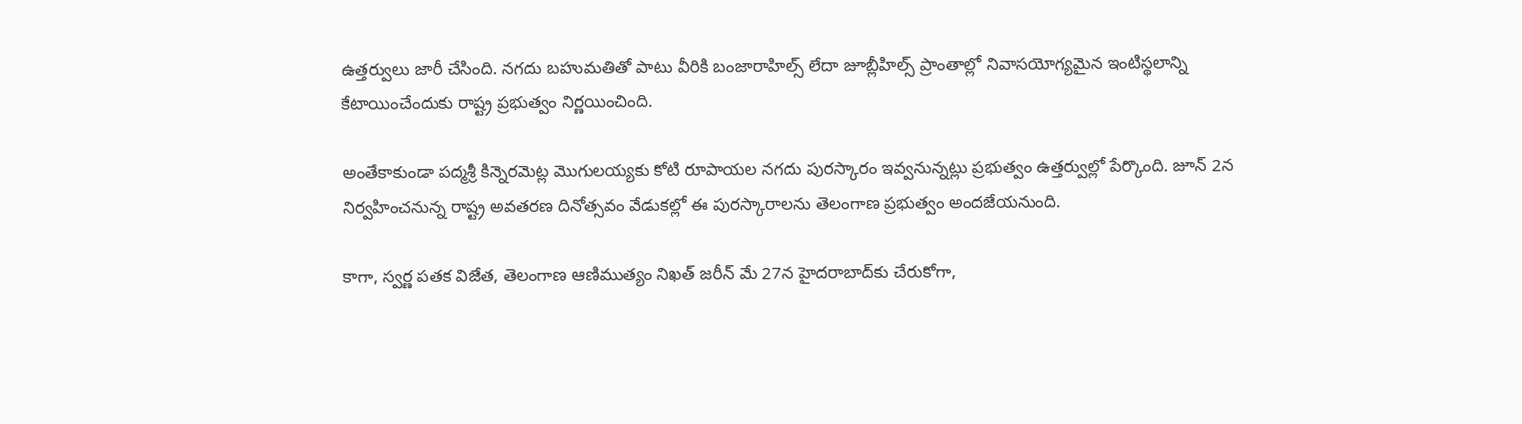ఉత్తర్వులు జారీ చేసింది. నగదు బహుమతితో పాటు వీరికి బంజారాహిల్స్ లేదా జూబ్లీహిల్స్ ప్రాంతాల్లో నివాసయోగ్యమైన ఇంటిస్థలాన్ని కేటాయించేందుకు రాష్ట్ర ప్రభుత్వం నిర్ణయించింది.

అంతేకాకుండా పద్మశ్రీ కిన్నెరమెట్ల మొగులయ్యకు కోటి రూపాయల నగదు పురస్కారం ఇవ్వనున్నట్లు ప్రభుత్వం ఉత్తర్వుల్లో పేర్కొంది. జూన్‌ 2న నిర్వహించనున్న రాష్ట్ర అవతరణ దినోత్సవం వేడుకల్లో ఈ పురస్కారాలను తెలంగాణ ప్రభుత్వం అందజేయనుంది.

కాగా, స్వర్ణ పతక విజేత, తెలంగాణ ఆణిముత్యం నిఖత్ జరీన్ మే 27న హైదరాబాద్‌కు చేరుకోగా,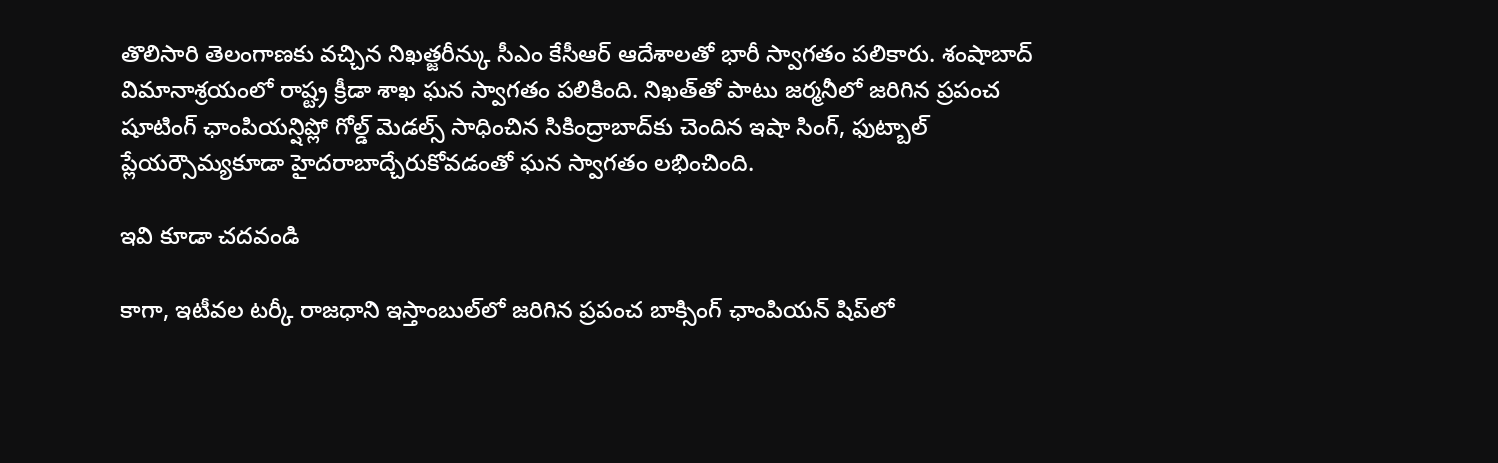తొలిసారి తెలంగాణకు వచ్చిన నిఖత్జరీన్కు సీఎం కేసీఆర్‌ ఆదేశాలతో భారీ స్వాగతం పలికారు. శంషాబాద్ విమానాశ్రయంలో రాష్ట్ర క్రీడా శాఖ ఘన స్వాగతం పలికింది. నిఖత్‌తో పాటు జర్మనీలో జరిగిన ప్రపంచ షూటింగ్ ఛాంపియన్షిప్లో గోల్డ్ మెడల్స్ సాధించిన సికింద్రాబాద్‌కు చెందిన ఇషా సింగ్, ఫుట్బాల్ ప్లేయర్సౌమ్యకూడా హైదరాబాద్చేరుకోవడంతో ఘన స్వాగతం లభించింది.

ఇవి కూడా చదవండి

కాగా, ఇటీవల టర్కీ రాజధాని ఇస్తాంబుల్‌లో జరిగిన ప్రపంచ బాక్సింగ్‌ ఛాంపియన్‌ షిప్‌లో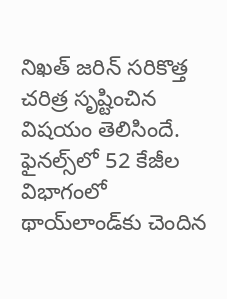నిఖత్‌ జరిన్‌ సరికొత్త చరిత్ర సృష్టించిన విషయం తెలిసిందే. ఫైనల్స్‌లో 52 కేజీల విభాగంలో థాయ్‌లాండ్‌కు చెందిన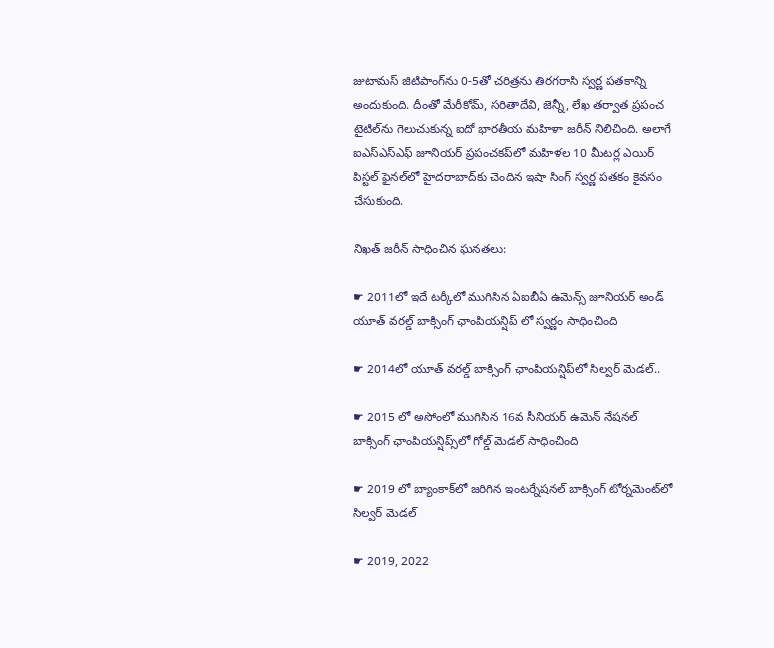జుటామస్‌ జిటిపాంగ్‌ను 0-5తో చరిత్రను తిరగరాసి స్వర్ణ పతకాన్ని అందుకుంది. దీంతో మేరీకోమ్‌, సరితాదేవి, జెన్నీ, లేఖ తర్వాత ప్రపంచ టైటిల్‌ను గెలుచుకున్న ఐదో భారతీయ మహిళా జరీన్‌ నిలిచింది. అలాగే ఐఎస్‌ఎస్‌ఎఫ్‌ జూనియర్ ప్రపంచకప్‌లో మహిళల 10 మీటర్ల ఎయిర్‌ పిస్టల్‌ ఫైనల్‌లో హైదరాబాద్‌కు చెందిన ఇషా సింగ్‌ స్వర్ణ పతకం కైవసం చేసుకుంది.

నిఖత్ జరీన్ సాధించిన ఘనతలు:

☛ 2011లో ఇదే టర్కీలో ముగిసిన ఏఐబీఏ ఉమెన్స్ జూనియర్ అండ్ యూత్ వరల్డ్ బాక్సింగ్ ఛాంపియన్షిప్ లో స్వర్ణం సాధించింది

☛ 2014లో యూత్ వరల్డ్ బాక్సింగ్ ఛాంపియన్షిప్‌లో సిల్వర్ మెడల్..

☛ 2015 లో అసోంలో ముగిసిన 16వ సీనియర్ ఉమెన్ నేషనల్ బాక్సింగ్ ఛాంపియన్షిప్స్‌లో గోల్డ్ మెడల్ సాధించింది

☛ 2019 లో బ్యాంకాక్‌లో జరిగిన ఇంటర్నేషనల్ బాక్సింగ్ టోర్నమెంట్‌లో సిల్వర్ మెడల్

☛ 2019, 2022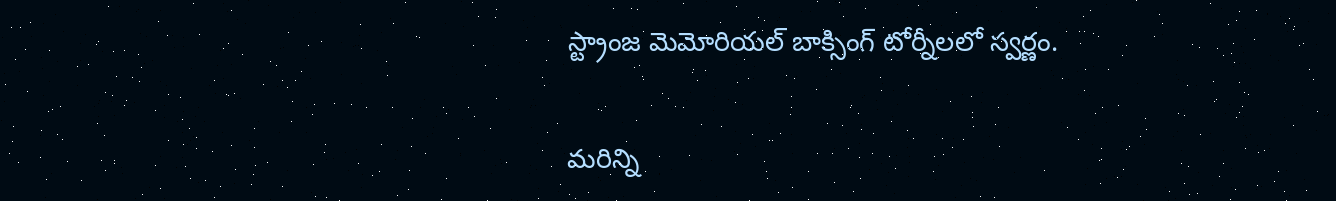స్ట్రాంజ మెమోరియల్ బాక్సింగ్ టోర్నీలలో స్వర్ణం.

మరిన్ని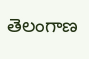తెలంగాణ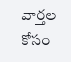వార్తల కోసం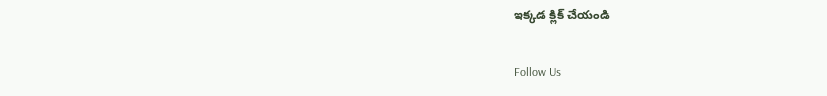ఇక్కడ క్లిక్ చేయండి

Follow Us